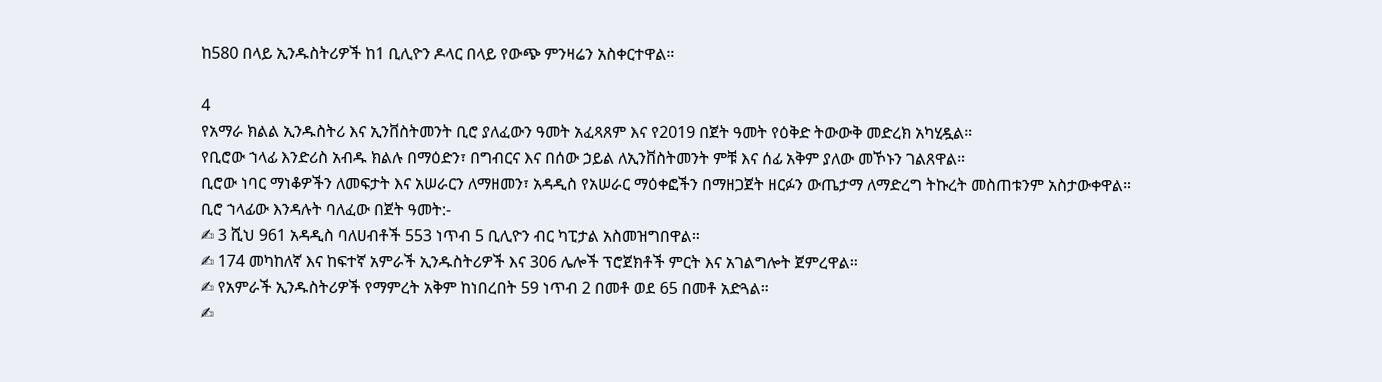ከ580 በላይ ኢንዱስትሪዎች ከ1 ቢሊዮን ዶላር በላይ የውጭ ምንዛሬን አስቀርተዋል።

4
የአማራ ክልል ኢንዱስትሪ እና ኢንቨስትመንት ቢሮ ያለፈውን ዓመት አፈጻጸም እና የ2019 በጀት ዓመት የዕቅድ ትውውቅ መድረክ አካሂዷል።
የቢሮው ኀላፊ እንድሪስ አብዱ ክልሉ በማዕድን፣ በግብርና እና በሰው ኃይል ለኢንቨስትመንት ምቹ እና ሰፊ አቅም ያለው መኾኑን ገልጸዋል።
ቢሮው ነባር ማነቆዎችን ለመፍታት እና አሠራርን ለማዘመን፣ አዳዲስ የአሠራር ማዕቀፎችን በማዘጋጀት ዘርፉን ውጤታማ ለማድረግ ትኩረት መስጠቱንም አስታውቀዋል።
ቢሮ ኀላፊው እንዳሉት ባለፈው በጀት ዓመት:-
✍ 3 ሺህ 961 አዳዲስ ባለሀብቶች 553 ነጥብ 5 ቢሊዮን ብር ካፒታል አስመዝግበዋል።
✍ 174 መካከለኛ እና ከፍተኛ አምራች ኢንዱስትሪዎች እና 306 ሌሎች ፕሮጀክቶች ምርት እና አገልግሎት ጀምረዋል።
✍ የአምራች ኢንዱስትሪዎች የማምረት አቅም ከነበረበት 59 ነጥብ 2 በመቶ ወደ 65 በመቶ አድጓል።
✍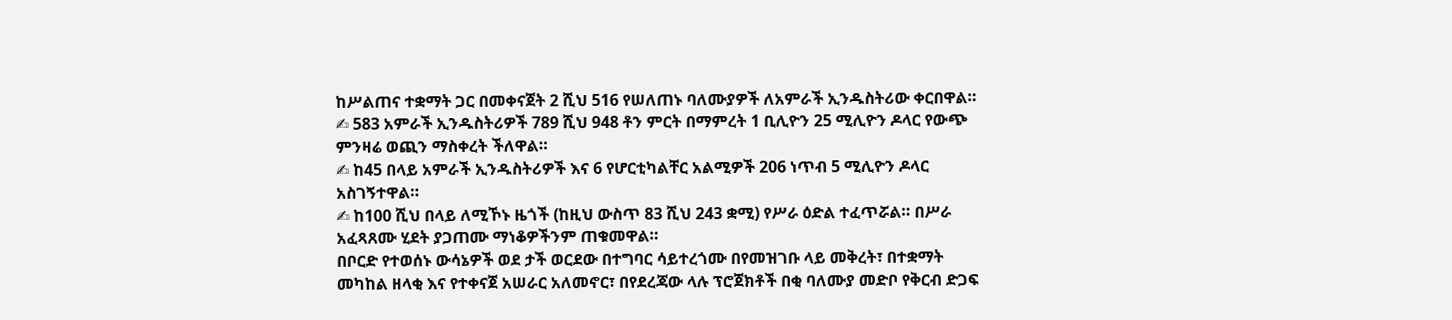ከሥልጠና ተቋማት ጋር በመቀናጀት 2 ሺህ 516 የሠለጠኑ ባለሙያዎች ለአምራች ኢንዱስትሪው ቀርበዋል።
✍ 583 አምራች ኢንዱስትሪዎች 789 ሺህ 948 ቶን ምርት በማምረት 1 ቢሊዮን 25 ሚሊዮን ዶላር የውጭ ምንዛሬ ወጪን ማስቀረት ችለዋል።
✍ ከ45 በላይ አምራች ኢንዱስትሪዎች እና 6 የሆርቲካልቸር አልሚዎች 206 ነጥብ 5 ሚሊዮን ዶላር አስገኝተዋል።
✍ ከ100 ሺህ በላይ ለሚኾኑ ዜጎች (ከዚህ ውስጥ 83 ሺህ 243 ቋሚ) የሥራ ዕድል ተፈጥሯል። በሥራ አፈጻጸሙ ሂደት ያጋጠሙ ማነቆዎችንም ጠቁመዋል።
በቦርድ የተወሰኑ ውሳኔዎች ወደ ታች ወርደው በተግባር ሳይተረጎሙ በየመዝገቡ ላይ መቅረት፣ በተቋማት መካከል ዘላቂ እና የተቀናጀ አሠራር አለመኖር፣ በየደረጃው ላሉ ፕሮጀክቶች በቂ ባለሙያ መድቦ የቅርብ ድጋፍ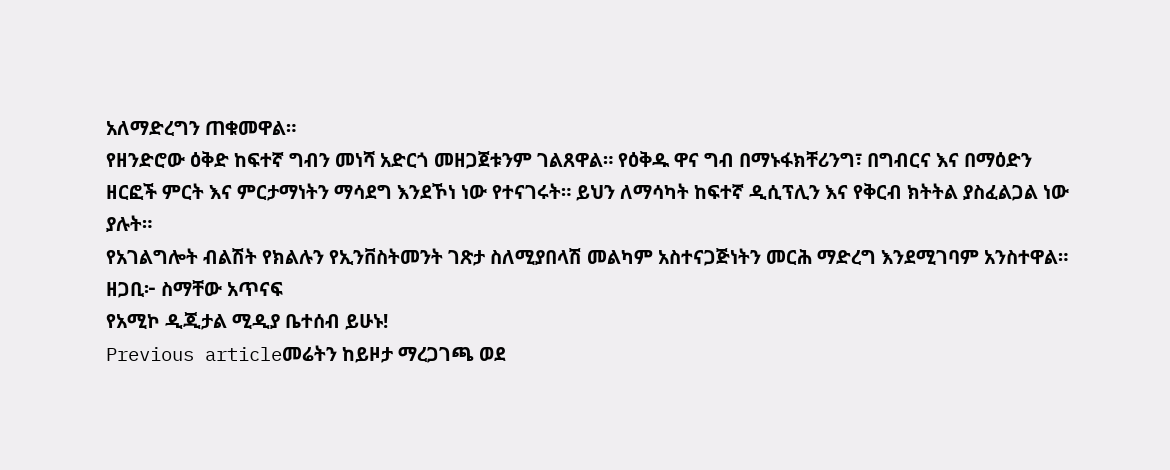አለማድረግን ጠቁመዋል።
የዘንድሮው ዕቅድ ከፍተኛ ግብን መነሻ አድርጎ መዘጋጀቱንም ገልጸዋል። የዕቅዱ ዋና ግብ በማኑፋክቸሪንግ፣ በግብርና እና በማዕድን ዘርፎች ምርት እና ምርታማነትን ማሳደግ እንደኾነ ነው የተናገሩት። ይህን ለማሳካት ከፍተኛ ዲሲፕሊን እና የቅርብ ክትትል ያስፈልጋል ነው ያሉት።
የአገልግሎት ብልሽት የክልሉን የኢንቨስትመንት ገጽታ ስለሚያበላሽ መልካም አስተናጋጅነትን መርሕ ማድረግ እንደሚገባም አንስተዋል።
ዘጋቢ፦ ስማቸው አጥናፍ
የአሚኮ ዲጂታል ሚዲያ ቤተሰብ ይሁኑ!
Previous articleመሬትን ከይዞታ ማረጋገጫ ወደ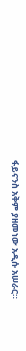ፋይናንስ አቅም ያዘመነው አዲሱ አሠራር።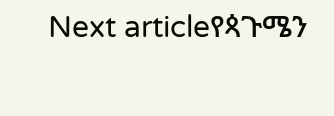Next articleየጳጉሜን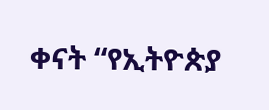ቀናት “የኢትዮጵያ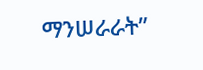ማንሠራራት”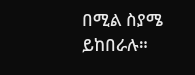በሚል ስያሜ ይከበራሉ።